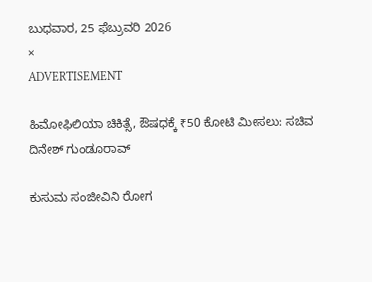ಬುಧವಾರ, 25 ಫೆಬ್ರುವರಿ 2026
×
ADVERTISEMENT

ಹಿಮೋಫಿಲಿಯಾ ಚಿಕಿತ್ಸೆ, ಔಷಧಕ್ಕೆ ₹50 ಕೋಟಿ ಮೀಸಲು: ಸಚಿವ ದಿನೇಶ್‌ ಗುಂಡೂರಾವ್‌

ಕುಸುಮ ಸಂಜೀವಿನಿ ರೋಗ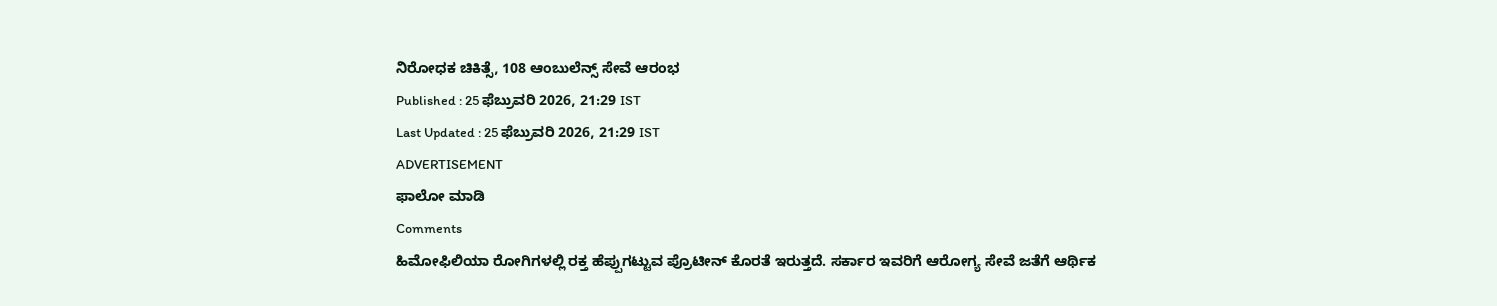ನಿರೋಧಕ ಚಿಕಿತ್ಸೆ, 108 ಆಂಬುಲೆನ್ಸ್ ಸೇವೆ ಆರಂಭ
Published : 25 ಫೆಬ್ರುವರಿ 2026, 21:29 IST
Last Updated : 25 ಫೆಬ್ರುವರಿ 2026, 21:29 IST
ADVERTISEMENT
ಫಾಲೋ ಮಾಡಿ
Comments
ಹಿಮೋಫಿಲಿಯಾ ರೋಗಿಗಳಲ್ಲಿ ರಕ್ತ ಹೆಪ್ಪುಗಟ್ಟುವ ಪ್ರೊಟೀನ್ ಕೊರತೆ ಇರುತ್ತದೆ. ಸರ್ಕಾರ ಇವರಿಗೆ ಆರೋಗ್ಯ ಸೇವೆ ಜತೆಗೆ ಆರ್ಥಿಕ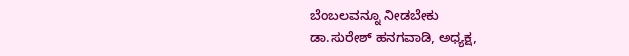ಬೆಂಬಲವನ್ನೂ ನೀಡಬೇಕು
ಡಾ.ಸುರೇಶ್‌ ಹನಗವಾಡಿ, ಅಧ್ಯಕ್ಷ,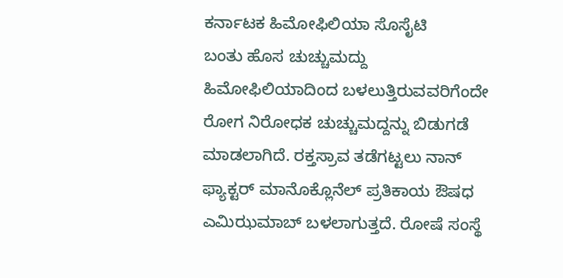ಕರ್ನಾಟಕ ಹಿಮೋಫಿಲಿಯಾ ಸೊಸೈಟಿ
ಬಂತು ಹೊಸ ಚುಚ್ಚುಮದ್ದು
ಹಿಮೋಫಿಲಿಯಾದಿಂದ ಬಳಲುತ್ತಿರುವವರಿಗೆಂದೇ ರೋಗ ನಿರೋಧಕ ಚುಚ್ಚುಮದ್ದನ್ನು ಬಿಡುಗಡೆ ಮಾಡಲಾಗಿದೆ. ರಕ್ತಸ್ರಾವ ತಡೆಗಟ್ಟಲು ನಾನ್‌ ಫ್ಯಾಕ್ಟರ್‌ ಮಾನೊಕ್ಲೊನೆಲ್‌ ಪ್ರತಿಕಾಯ ಔಷಧ ಎಮಿಝಮಾಬ್‌ ಬಳಲಾಗುತ್ತದೆ. ರೋಷೆ ಸಂಸ್ಥೆ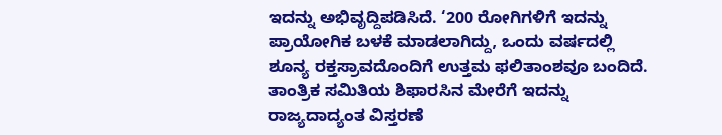ಇದನ್ನು ಅಭಿವೃದ್ದಿಪಡಿಸಿದೆ. ‘200 ರೋಗಿಗಳಿಗೆ ಇದನ್ನು ಪ್ರಾಯೋಗಿಕ ಬಳಕೆ ಮಾಡಲಾಗಿದ್ದು, ಒಂದು ವರ್ಷದಲ್ಲಿ ಶೂನ್ಯ ರಕ್ತಸ್ರಾವದೊಂದಿಗೆ ಉತ್ತಮ ಫಲಿತಾಂಶವೂ ಬಂದಿದೆ. ತಾಂತ್ರಿಕ ಸಮಿತಿಯ ಶಿಫಾರಸಿನ ಮೇರೆಗೆ ಇದನ್ನು ರಾಜ್ಯದಾದ್ಯಂತ ವಿಸ್ತರಣೆ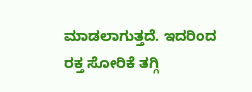ಮಾಡಲಾಗುತ್ತದೆ. ಇದರಿಂದ ರಕ್ತ ಸೋರಿಕೆ ತಗ್ಗಿ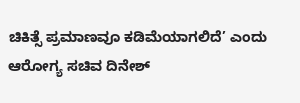ಚಿಕಿತ್ಸೆ ಪ್ರಮಾಣವೂ ಕಡಿಮೆಯಾಗಲಿದೆ’ ಎಂದು ಆರೋಗ್ಯ ಸಚಿವ ದಿನೇಶ್‌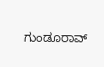ಗುಂಡೂರಾವ್‌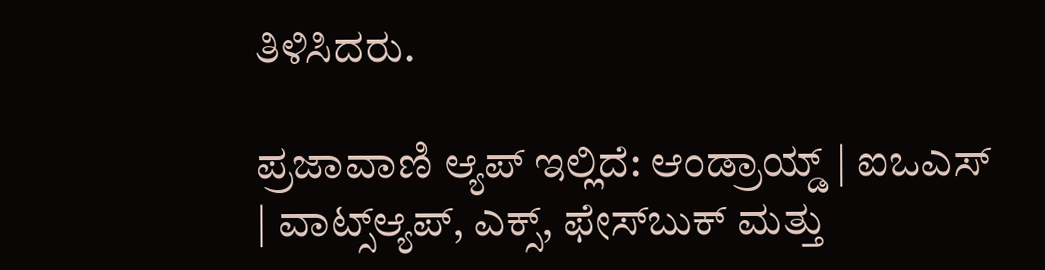ತಿಳಿಸಿದರು.

ಪ್ರಜಾವಾಣಿ ಆ್ಯಪ್ ಇಲ್ಲಿದೆ: ಆಂಡ್ರಾಯ್ಡ್ | ಐಒಎಸ್ | ವಾಟ್ಸ್ಆ್ಯಪ್, ಎಕ್ಸ್, ಫೇಸ್‌ಬುಕ್ ಮತ್ತು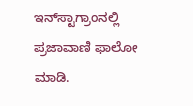ಇನ್‌ಸ್ಟಾಗ್ರಾಂನಲ್ಲಿ ಪ್ರಜಾವಾಣಿ ಫಾಲೋ ಮಾಡಿ.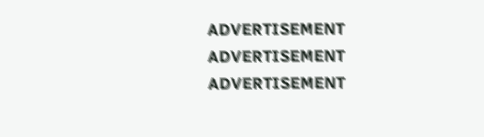ADVERTISEMENT
ADVERTISEMENT
ADVERTISEMENT